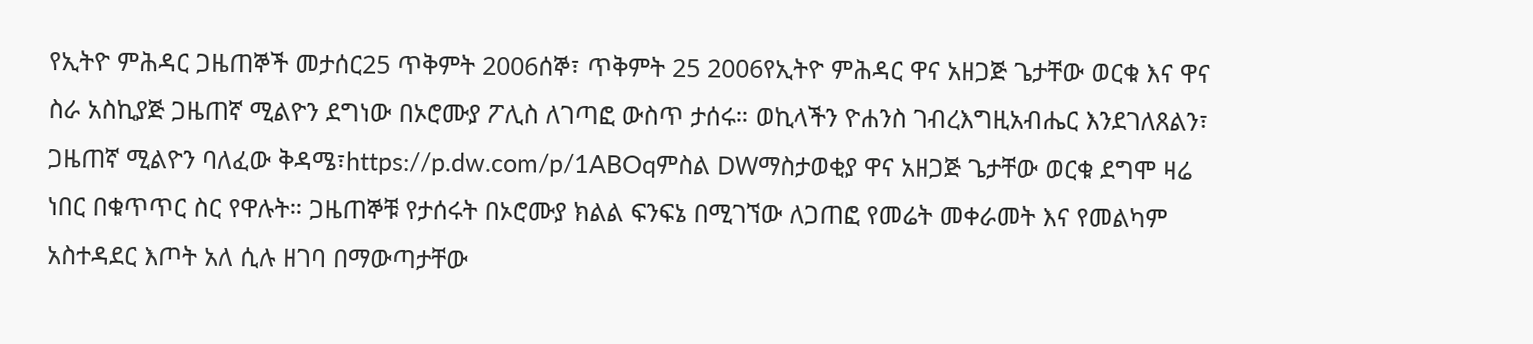የኢትዮ ምሕዳር ጋዜጠኞች መታሰር25 ጥቅምት 2006ሰኞ፣ ጥቅምት 25 2006የኢትዮ ምሕዳር ዋና አዘጋጅ ጌታቸው ወርቁ እና ዋና ስራ አስኪያጅ ጋዜጠኛ ሚልዮን ደግነው በኦሮሙያ ፖሊስ ለገጣፎ ውስጥ ታሰሩ። ወኪላችን ዮሐንስ ገብረእግዚአብሔር እንደገለጸልን፣ ጋዜጠኛ ሚልዮን ባለፈው ቅዳሜ፣https://p.dw.com/p/1ABOqምስል DWማስታወቂያ ዋና አዘጋጅ ጌታቸው ወርቁ ደግሞ ዛሬ ነበር በቁጥጥር ስር የዋሉት። ጋዜጠኞቹ የታሰሩት በኦሮሙያ ክልል ፍንፍኔ በሚገኘው ለጋጠፎ የመሬት መቀራመት እና የመልካም አስተዳደር እጦት አለ ሲሉ ዘገባ በማውጣታቸው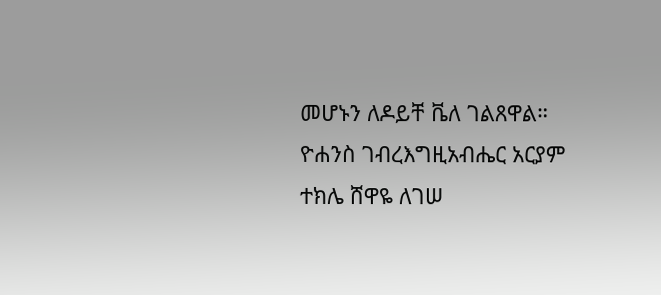መሆኑን ለዶይቸ ቬለ ገልጸዋል። ዮሐንስ ገብረእግዚአብሔር አርያም ተክሌ ሸዋዬ ለገሠ